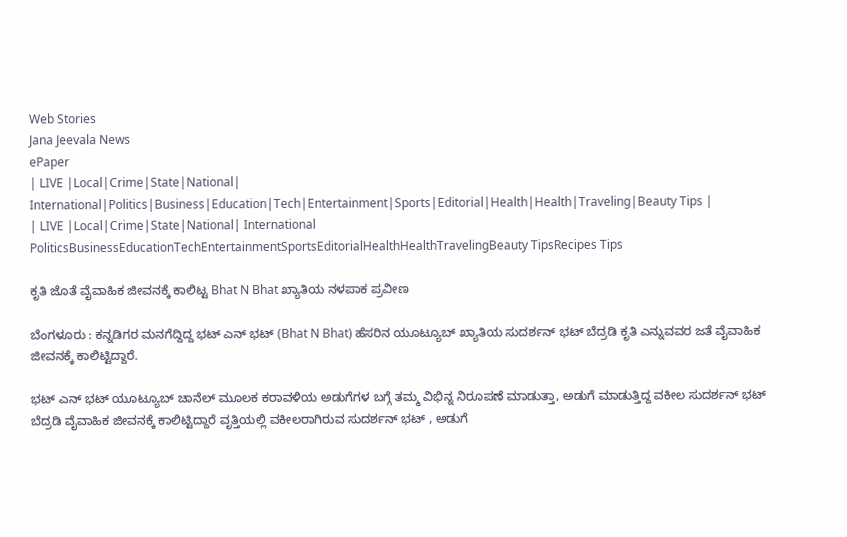Web Stories
Jana Jeevala News
ePaper
| LIVE |Local|Crime|State|National| International|Politics|Business|Education|Tech|Entertainment|Sports|Editorial|Health|Health|Traveling|Beauty Tips |
| LIVE |Local|Crime|State|National| International
PoliticsBusinessEducationTechEntertainmentSportsEditorialHealthHealthTravelingBeauty TipsRecipes Tips

ಕೃತಿ ಜೊತೆ ವೈವಾಹಿಕ ಜೀವನಕ್ಕೆ ಕಾಲಿಟ್ಟ Bhat N Bhat ಖ್ಯಾತಿಯ ನಳಪಾಕ ಪ್ರವೀಣ

ಬೆಂಗಳೂರು : ಕನ್ನಡಿಗರ ಮನಗೆದ್ದಿದ್ದ ಭಟ್ ಎನ್ ಭಟ್ (Bhat N Bhat) ಹೆಸರಿನ ಯೂಟ್ಯೂಬ್ ಖ್ಯಾತಿಯ ಸುದರ್ಶನ್ ಭಟ್ ಬೆದ್ರಡಿ ಕೃತಿ ಎನ್ನುವವರ ಜತೆ ವೈವಾಹಿಕ ಜೀವನಕ್ಕೆ ಕಾಲಿಟ್ಟಿದ್ದಾರೆ.

ಭಟ್ ಎನ್ ಭಟ್ ಯೂಟ್ಯೂಬ್ ಚಾನೆಲ್ ಮೂಲಕ ಕರಾವಳಿಯ ಅಡುಗೆಗಳ ಬಗ್ಗೆ ತಮ್ಮ ವಿಭಿನ್ನ ನಿರೂಪಣೆ ಮಾಡುತ್ತಾ, ಅಡುಗೆ ಮಾಡುತ್ತಿದ್ದ ವಕೀಲ ಸುದರ್ಶನ್ ಭಟ್ ಬೆದ್ರಡಿ ವೈವಾಹಿಕ ಜೀವನಕ್ಕೆ ಕಾಲಿಟ್ಟಿದ್ದಾರೆ ವೃತ್ತಿಯಲ್ಲಿ ವಕೀಲರಾಗಿರುವ ಸುದರ್ಶನ್ ಭಟ್ , ಅಡುಗೆ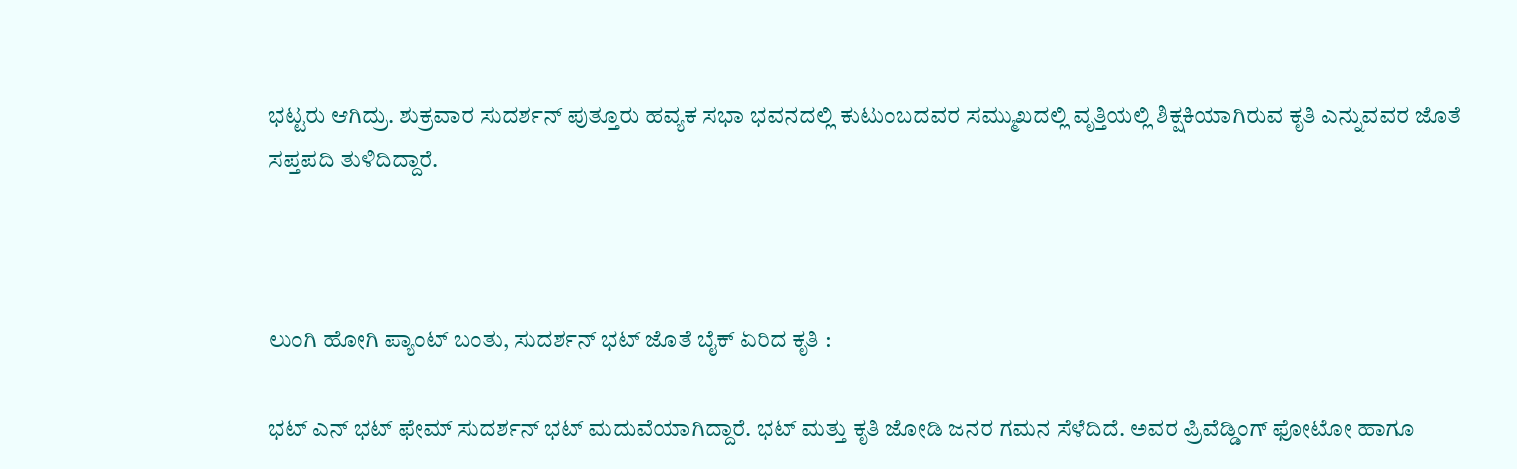ಭಟ್ಟರು ಆಗಿದ್ರು. ಶುಕ್ರವಾರ ಸುದರ್ಶನ್ ಪುತ್ತೂರು ಹವ್ಯಕ ಸಭಾ ಭವನದಲ್ಲಿ ಕುಟುಂಬದವರ ಸಮ್ಮುಖದಲ್ಲಿ ವೃತ್ತಿಯಲ್ಲಿ ಶಿಕ್ಷಕಿಯಾಗಿರುವ ಕೃತಿ ಎನ್ನುವವರ ಜೊತೆ ಸಪ್ತಪದಿ ತುಳಿದಿದ್ದಾರೆ.



ಲುಂಗಿ ಹೋಗಿ ಪ್ಯಾಂಟ್ ಬಂತು, ಸುದರ್ಶನ್ ಭಟ್ ಜೊತೆ ಬೈಕ್ ಏರಿದ ಕೃತಿ :

ಭಟ್ ಎನ್ ಭಟ್ ಫೇಮ್ ಸುದರ್ಶನ್ ಭಟ್ ಮದುವೆಯಾಗಿದ್ದಾರೆ. ಭಟ್ ಮತ್ತು ಕೃತಿ ಜೋಡಿ ಜನರ ಗಮನ ಸೆಳೆದಿದೆ. ಅವರ ಪ್ರಿವೆಡ್ಡಿಂಗ್ ಫೋಟೋ ಹಾಗೂ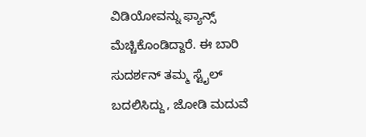ವಿಡಿಯೋವನ್ನು ಫ್ಯಾನ್ಸ್ ಮೆಚ್ಚಿಕೊಂಡಿದ್ದಾರೆ. ಈ ಬಾರಿ ಸುದರ್ಶನ್ ತಮ್ಮ ಸ್ಟೈಲ್ ಬದಲಿಸಿದ್ದು, ಜೋಡಿ ಮದುವೆ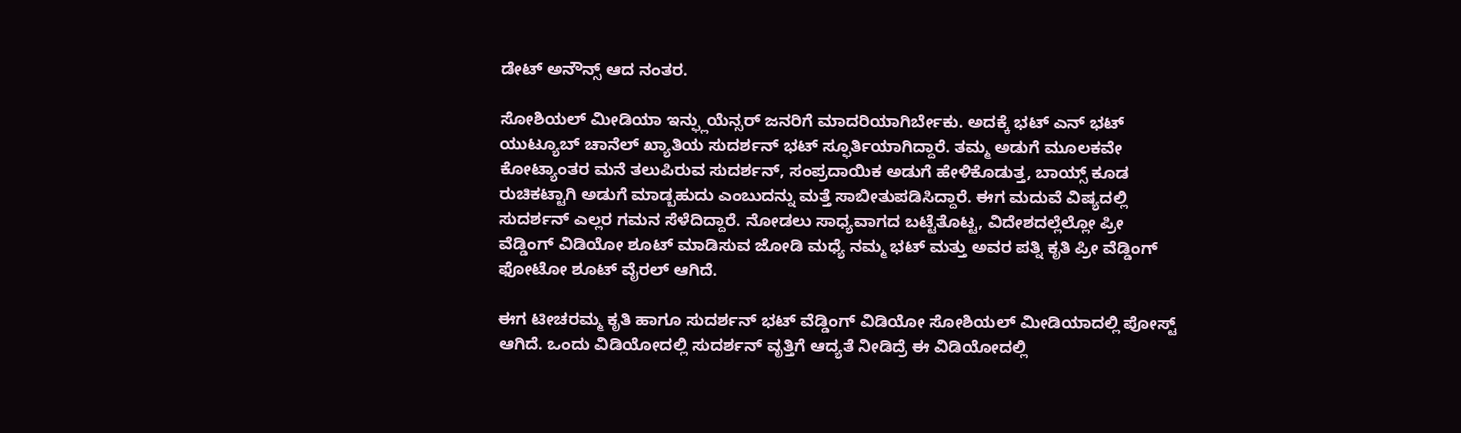ಡೇಟ್ ಅನೌನ್ಸ್ ಆದ ನಂತರ.

ಸೋಶಿಯಲ್ ಮೀಡಿಯಾ ಇನ್ಫ್ಲುಯೆನ್ಸರ್ ಜನರಿಗೆ ಮಾದರಿಯಾಗಿರ್ಬೇಕು. ಅದಕ್ಕೆ ಭಟ್ ಎನ್ ಭಟ್ ಯುಟ್ಯೂಬ್ ಚಾನೆಲ್ ಖ್ಯಾತಿಯ ಸುದರ್ಶನ್ ಭಟ್ ಸ್ಫೂರ್ತಿಯಾಗಿದ್ದಾರೆ. ತಮ್ಮ ಅಡುಗೆ ಮೂಲಕವೇ ಕೋಟ್ಯಾಂತರ ಮನೆ ತಲುಪಿರುವ ಸುದರ್ಶನ್, ಸಂಪ್ರದಾಯಿಕ ಅಡುಗೆ ಹೇಳಿಕೊಡುತ್ತ, ಬಾಯ್ಸ್ ಕೂಡ ರುಚಿಕಟ್ಟಾಗಿ ಅಡುಗೆ ಮಾಡ್ಬಹುದು ಎಂಬುದನ್ನು ಮತ್ತೆ ಸಾಬೀತುಪಡಿಸಿದ್ದಾರೆ. ಈಗ ಮದುವೆ ವಿಷ್ಯದಲ್ಲಿ ಸುದರ್ಶನ್ ಎಲ್ಲರ ಗಮನ ಸೆಳೆದಿದ್ದಾರೆ. ನೋಡಲು ಸಾಧ್ಯವಾಗದ ಬಟ್ಟೆತೊಟ್ಟ, ವಿದೇಶದಲ್ಲೆಲ್ಲೋ ಪ್ರೀ ವೆಡ್ಡಿಂಗ್ ವಿಡಿಯೋ ಶೂಟ್ ಮಾಡಿಸುವ ಜೋಡಿ ಮಧ್ಯೆ ನಮ್ಮ ಭಟ್ ಮತ್ತು ಅವರ ಪತ್ನಿ ಕೃತಿ ಪ್ರೀ ವೆಡ್ಡಿಂಗ್ ಫೋಟೋ ಶೂಟ್ ವೈರಲ್ ಆಗಿದೆ.

ಈಗ ಟೀಚರಮ್ಮ ಕೃತಿ ಹಾಗೂ ಸುದರ್ಶನ್ ಭಟ್ ವೆಡ್ಡಿಂಗ್ ವಿಡಿಯೋ ಸೋಶಿಯಲ್ ಮೀಡಿಯಾದಲ್ಲಿ ಪೋಸ್ಟ್ ಆಗಿದೆ. ಒಂದು ವಿಡಿಯೋದಲ್ಲಿ ಸುದರ್ಶನ್ ವೃತ್ತಿಗೆ ಆದ್ಯತೆ ನೀಡಿದ್ರೆ ಈ ವಿಡಿಯೋದಲ್ಲಿ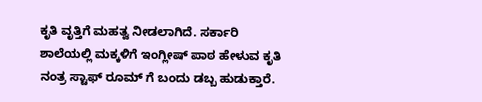ಕೃತಿ ವೃತ್ತಿಗೆ ಮಹತ್ವ ನೀಡಲಾಗಿದೆ. ಸರ್ಕಾರಿ ಶಾಲೆಯಲ್ಲಿ ಮಕ್ಕಳಿಗೆ ಇಂಗ್ಲೀಷ್ ಪಾಠ ಹೇಳುವ ಕೃತಿ ನಂತ್ರ ಸ್ಟಾಫ್ ರೂಮ್ ಗೆ ಬಂದು ಡಬ್ಬ ಹುಡುಕ್ತಾರೆ.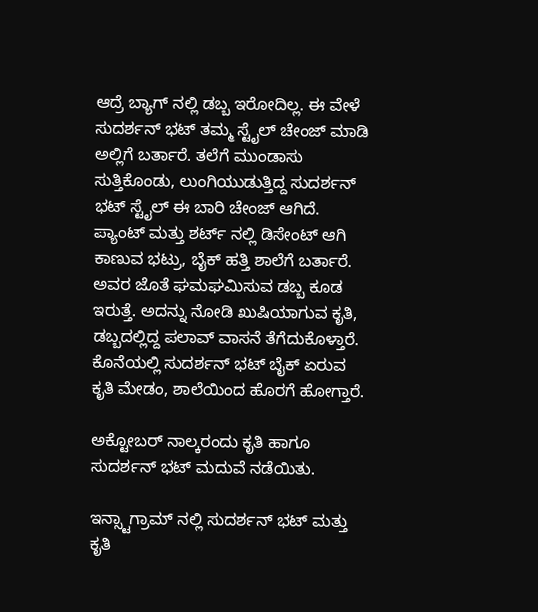ಆದ್ರೆ ಬ್ಯಾಗ್ ನಲ್ಲಿ ಡಬ್ಬ ಇರೋದಿಲ್ಲ. ಈ ವೇಳೆ ಸುದರ್ಶನ್ ಭಟ್ ತಮ್ಮ ಸ್ಟೈಲ್ ಚೇಂಜ್ ಮಾಡಿ ಅಲ್ಲಿಗೆ ಬರ್ತಾರೆ. ತಲೆಗೆ ಮುಂಡಾಸು ಸುತ್ತಿಕೊಂಡು, ಲುಂಗಿಯುಡುತ್ತಿದ್ದ ಸುದರ್ಶನ್ ಭಟ್ ಸ್ಟೈಲ್ ಈ ಬಾರಿ ಚೇಂಜ್ ಆಗಿದೆ. ಪ್ಯಾಂಟ್ ಮತ್ತು ಶರ್ಟ್ ನಲ್ಲಿ ಡಿಸೇಂಟ್ ಆಗಿ ಕಾಣುವ ಭಟ್ರು, ಬೈಕ್ ಹತ್ತಿ ಶಾಲೆಗೆ ಬರ್ತಾರೆ. ಅವರ ಜೊತೆ ಘಮಘಮಿಸುವ ಡಬ್ಬ ಕೂಡ ಇರುತ್ತೆ. ಅದನ್ನು ನೋಡಿ ಖುಷಿಯಾಗುವ ಕೃತಿ, ಡಬ್ಬದಲ್ಲಿದ್ದ ಪಲಾವ್ ವಾಸನೆ ತೆಗೆದುಕೊಳ್ತಾರೆ. ಕೊನೆಯಲ್ಲಿ ಸುದರ್ಶನ್ ಭಟ್ ಬೈಕ್ ಏರುವ ಕೃತಿ ಮೇಡಂ, ಶಾಲೆಯಿಂದ ಹೊರಗೆ ಹೋಗ್ತಾರೆ.

ಅಕ್ಟೋಬರ್ ನಾಲ್ಕರಂದು ಕೃತಿ ಹಾಗೂ ಸುದರ್ಶನ್ ಭಟ್ ಮದುವೆ ನಡೆಯಿತು.

ಇನ್ಸ್ಟಾಗ್ರಾಮ್ ನಲ್ಲಿ ಸುದರ್ಶನ್ ಭಟ್ ಮತ್ತು ಕೃತಿ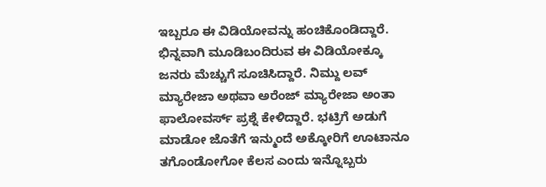ಇಬ್ಬರೂ ಈ ವಿಡಿಯೋವನ್ನು ಹಂಚಿಕೊಂಡಿದ್ದಾರೆ. ಭಿನ್ನವಾಗಿ ಮೂಡಿಬಂದಿರುವ ಈ ವಿಡಿಯೋಕ್ಕೂ ಜನರು ಮೆಚ್ಚುಗೆ ಸೂಚಿಸಿದ್ದಾರೆ. ನಿಮ್ದು ಲವ್ ಮ್ಯಾರೇಜಾ ಅಥವಾ ಅರೆಂಜ್ ಮ್ಯಾರೇಜಾ ಅಂತಾ ಫಾಲೋವರ್ಸ್ ಪ್ರಶ್ನೆ ಕೇಳಿದ್ದಾರೆ. ಭಟ್ರಿಗೆ ಅಡುಗೆ ಮಾಡೋ ಜೊತೆಗೆ ಇನ್ಮುಂದೆ ಅಕ್ಕೋರಿಗೆ ಊಟಾನೂ ತಗೊಂಡೋಗೋ ಕೆಲಸ ಎಂದು ಇನ್ನೊಬ್ಬರು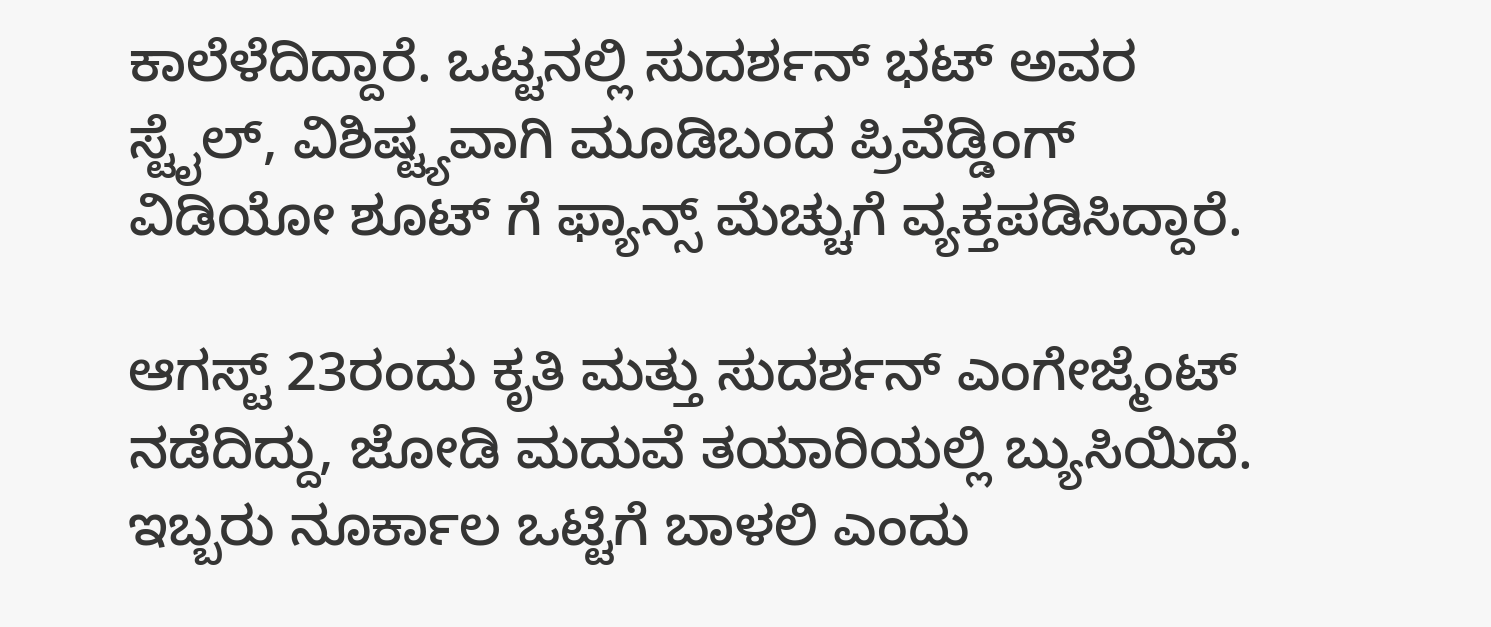ಕಾಲೆಳೆದಿದ್ದಾರೆ. ಒಟ್ಟನಲ್ಲಿ ಸುದರ್ಶನ್ ಭಟ್ ಅವರ ಸ್ಟೈಲ್, ವಿಶಿಷ್ಟ್ಯವಾಗಿ ಮೂಡಿಬಂದ ಪ್ರಿವೆಡ್ಡಿಂಗ್ ವಿಡಿಯೋ ಶೂಟ್ ಗೆ ಫ್ಯಾನ್ಸ್ ಮೆಚ್ಚುಗೆ ವ್ಯಕ್ತಪಡಿಸಿದ್ದಾರೆ.

ಆಗಸ್ಟ್ 23ರಂದು ಕೃತಿ ಮತ್ತು ಸುದರ್ಶನ್ ಎಂಗೇಜ್ಮೆಂಟ್ ನಡೆದಿದ್ದು, ಜೋಡಿ ಮದುವೆ ತಯಾರಿಯಲ್ಲಿ ಬ್ಯುಸಿಯಿದೆ. ಇಬ್ಬರು ನೂರ್ಕಾಲ ಒಟ್ಟಿಗೆ ಬಾಳಲಿ ಎಂದು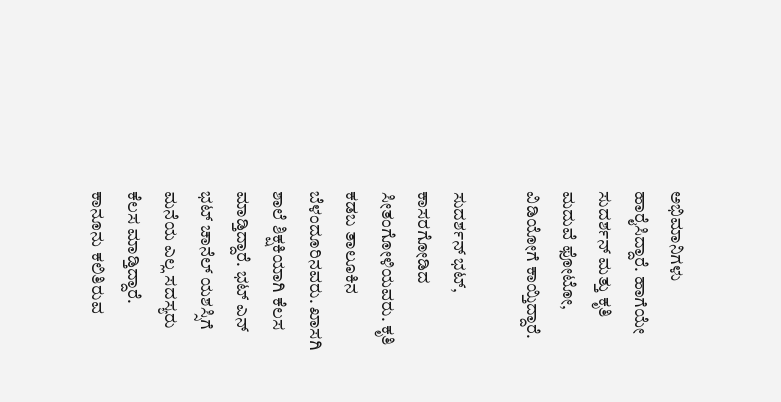ಅಭಿಮಾನಿಗಳು ಹಾರೈಸಿದ್ದಾರೆ. ಹಾಗೆಯೇ ಸುದರ್ಶನ್ ಮತ್ತು ಕೃತಿ ಮದುವೆ ಫೋಟೋ, ವಿಡಿಯೋಗೆ ಕಾಯ್ತಿದ್ದಾರೆ.

ಸುದರ್ಶನ್ ಭಟ್, ಕಾಸರಗೋಡಿದ ಸೀತಂಗೋಳಿಯವರು. ಕೃತಿ ಕಡಬ ತಾಲೂಕಿನ ಬೆಳಂದೂರಿನವರು. ಖಾಸಗಿ ಶಾಲೆ ಶಿಕ್ಷಕಿಯಾಗಿ ಕೆಲಸ ಮಾಡ್ತಿದ್ದಾರೆ. ಭಟ್ ಎನ್ ಭಟ್ ಚಾನೆಲ್ ಯಶಸ್ಸಿಗೆ ಮನೆಯ ಎಲ್ಲ ಸದಸ್ಯರು ಕೆಲಸ ಮಾಡ್ತಿದ್ದಾರೆ. ಕಾನೂನು ಕಲಿತಿರುವ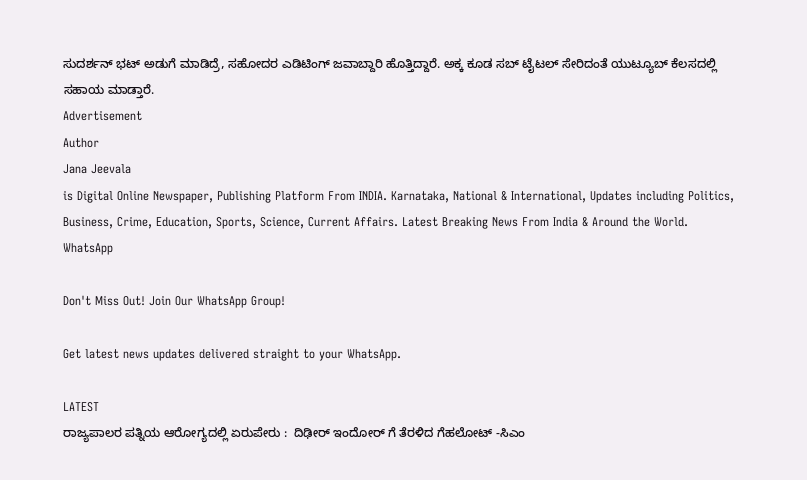ಸುದರ್ಶನ್ ಭಟ್ ಅಡುಗೆ ಮಾಡಿದ್ರೆ, ಸಹೋದರ ಎಡಿಟಿಂಗ್ ಜವಾಬ್ದಾರಿ ಹೊತ್ತಿದ್ದಾರೆ. ಅಕ್ಕ ಕೂಡ ಸಬ್ ಟೈಟಲ್ ಸೇರಿದಂತೆ ಯುಟ್ಯೂಬ್ ಕೆಲಸದಲ್ಲಿ ಸಹಾಯ ಮಾಡ್ತಾರೆ.
Advertisement
Author
Jana Jeevala
is Digital Online Newspaper, Publishing Platform From INDIA. Karnataka, National & International, Updates including Politics, Business, Crime, Education, Sports, Science, Current Affairs. Latest Breaking News From India & Around the World.
WhatsApp

Don't Miss Out! Join Our WhatsApp Group!

Get latest news updates delivered straight to your WhatsApp.

LATEST
ರಾಜ್ಯಪಾಲರ ಪತ್ನಿಯ ಆರೋಗ್ಯದಲ್ಲಿ ಏರುಪೇರು :  ದಿಢೀರ್ ಇಂದೋರ್ ಗೆ ತೆರಳಿದ ಗೆಹಲೋಟ್ -ಸಿಎಂ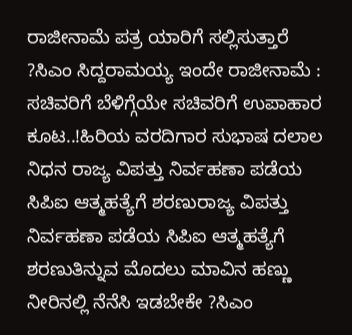ರಾಜೀನಾಮೆ ಪತ್ರ ಯಾರಿಗೆ ಸಲ್ಲಿಸುತ್ತಾರೆ ?ಸಿಎಂ ಸಿದ್ದರಾಮಯ್ಯ ಇಂದೇ ರಾಜೀನಾಮೆ : ಸಚಿವರಿಗೆ ಬೆಳಿಗ್ಗೆಯೇ ಸಚಿವರಿಗೆ ಉಪಾಹಾರ ಕೂಟ..!ಹಿರಿಯ ವರದಿಗಾರ ಸುಭಾಷ ದಲಾಲ ನಿಧನ ರಾಜ್ಯ ವಿಪತ್ತು ನಿರ್ವಹಣಾ ಪಡೆಯ ಸಿಪಿಐ ಆತ್ಮಹತ್ಯೆಗೆ ಶರಣುರಾಜ್ಯ ವಿಪತ್ತು ನಿರ್ವಹಣಾ ಪಡೆಯ ಸಿಪಿಐ ಆತ್ಮಹತ್ಯೆಗೆ ಶರಣುತಿನ್ನುವ ಮೊದಲು ಮಾವಿನ ಹಣ್ಣು ನೀರಿನಲ್ಲಿ ನೆನೆಸಿ ಇಡಬೇಕೇ ?ಸಿಎಂ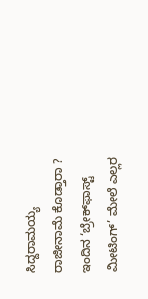ಸಿದ್ದರಾಮಯ್ಯ ರಾಜೀನಾಮೆ ಕೊಡ್ತಾರಾ ? ಇಂದಿನ ‘ಬ್ರೇಕ್‌ಫಾಸ್ಟ್ ಮೀಟಿಂಗ್’ ಮೇಲೆ ಎಲ್ಲರ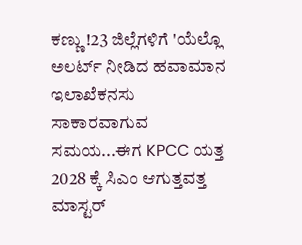ಕಣ್ಣು !23 ಜಿಲ್ಲೆಗಳಿಗೆ 'ಯೆಲ್ಲೊ ಅಲರ್ಟ್ ನೀಡಿದ ಹವಾಮಾನ ಇಲಾಖೆಕನಸು ಸಾಕಾರವಾಗುವ ಸಮಯ...ಈಗ KPCC ಯತ್ತ 2028 ಕ್ಕೆ ಸಿಎಂ ಆಗುತ್ತವತ್ತ ಮಾಸ್ಟರ್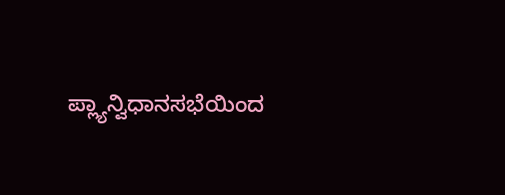ಪ್ಲ್ಯಾನ್ವಿಧಾನಸಭೆಯಿಂದ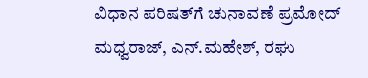ವಿಧಾನ ಪರಿಷತ್‌ಗೆ ಚುನಾವಣೆ ಪ್ರಮೋದ್ ಮಧ್ವರಾಜ್, ಎನ್.ಮಹೇಶ್‌, ರಘು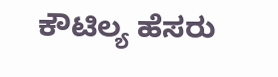ಕೌಟಿಲ್ಯ ಹೆಸರು